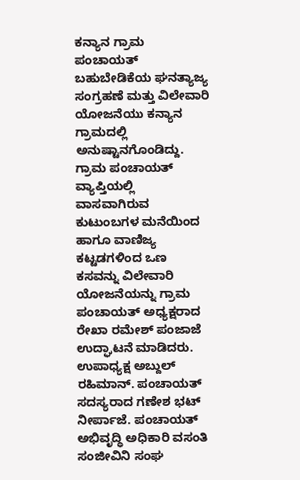ಕನ್ಯಾನ ಗ್ರಾಮ ಪಂಚಾಯತ್ ಬಹುಬೇಡಿಕೆಯ ಘನತ್ಯಾಜ್ಯ ಸಂಗ್ರಹಣೆ ಮತ್ತು ವಿಲೇವಾರಿ ಯೋಜನೆಯು ಕನ್ಯಾನ ಗ್ರಾಮದಲ್ಲಿ ಅನುಷ್ಟಾನಗೊಂಡಿದ್ದು. ಗ್ರಾಮ ಪಂಚಾಯತ್ ವ್ಯಾಪ್ತಿಯಲ್ಲಿ ವಾಸವಾಗಿರುವ ಕುಟುಂಬಗಳ ಮನೆಯಿಂದ ಹಾಗೂ ವಾಣಿಜ್ಯ ಕಟ್ಟಡಗಳಿಂದ ಒಣ ಕಸವನ್ನು ವಿಲೇವಾರಿ ಯೋಜನೆಯನ್ನು ಗ್ರಾಮ ಪಂಚಾಯತ್ ಅಧ್ಯಕ್ಷರಾದ ರೇಖಾ ರಮೇಶ್ ಪಂಜಾಜೆ ಉದ್ಘಾಟನೆ ಮಾಡಿದರು.
ಉಪಾಧ್ಯಕ್ಷ ಅಬ್ದುಲ್ ರಹಿಮಾನ್. ಪಂಚಾಯತ್ ಸದಸ್ಯರಾದ ಗಣೇಶ ಭಟ್ ನೀರ್ಪಾಜೆ. ಪಂಚಾಯತ್ ಅಭಿವೃದ್ಧಿ ಅಧಿಕಾರಿ ವಸಂತಿ ಸಂಜೀವಿನಿ ಸಂಘ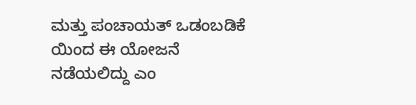ಮತ್ತು ಪಂಚಾಯತ್ ಒಡಂಬಡಿಕೆ ಯಿಂದ ಈ ಯೋಜನೆ ನಡೆಯಲಿದ್ದು ಎಂ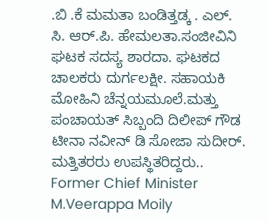.ಬಿ .ಕೆ ಮಮತಾ ಬಂಡಿತ್ತಡ್ಕ . ಎಲ್. ಸಿ. ಆರ್.ಪಿ. ಹೇಮಲತಾ.ಸಂಜೀವಿನಿ ಘಟಕ ಸದಸ್ಯ ಶಾರದಾ. ಘಟಕದ ಚಾಲಕರು ದುರ್ಗಲಕ್ಷೀ. ಸಹಾಯಕಿ ಮೋಹಿನಿ ಚೆನ್ನಯಮೂಲೆ.ಮತ್ತು ಪಂಚಾಯತ್ ಸಿಬ್ಬಂದಿ ದಿಲೀಪ್ ಗೌಡ ಟೀನಾ ನವೀನ್ ಡಿ ಸೋಜಾ ಸುದೀರ್. ಮತ್ತಿತರರು ಉಪಸ್ಥಿತರಿದ್ದರು..
Former Chief Minister M.Veerappa Moily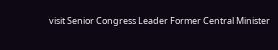visit Senior Congress Leader Former Central Minister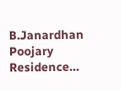B.Janardhan Poojary Residence…